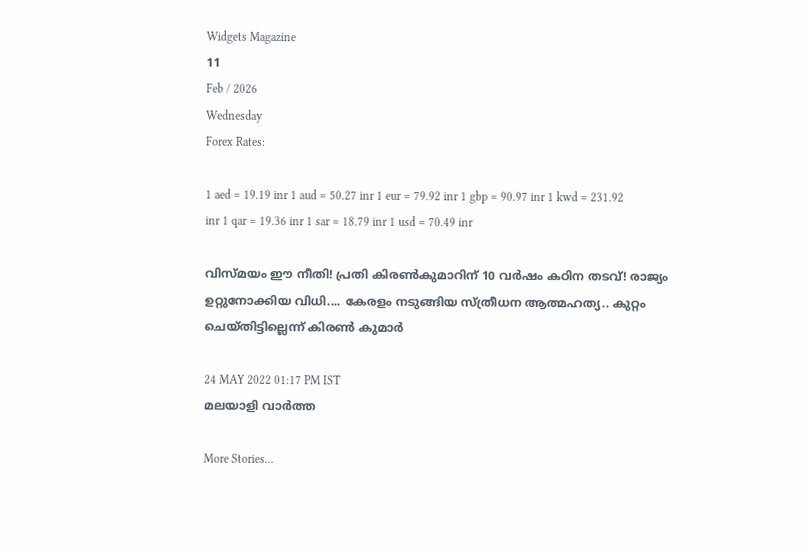Widgets Magazine
11
Feb / 2026
Wednesday
Forex Rates:

1 aed = 19.19 inr 1 aud = 50.27 inr 1 eur = 79.92 inr 1 gbp = 90.97 inr 1 kwd = 231.92 inr 1 qar = 19.36 inr 1 sar = 18.79 inr 1 usd = 70.49 inr

വിസ്മയം ഈ നീതി! പ്രതി കിരൺകുമാറിന് 10 വർഷം കഠിന തടവ്! രാജ്യം ഉറ്റുനോക്കിയ വിധി.... കേരളം നടുങ്ങിയ സ്ത്രീധന ആത്മഹത്യ.. കുറ്റം ചെയ്തിട്ടില്ലെന്ന് കിരൺ കുമാർ

24 MAY 2022 01:17 PM IST
മലയാളി വാര്‍ത്ത

More Stories...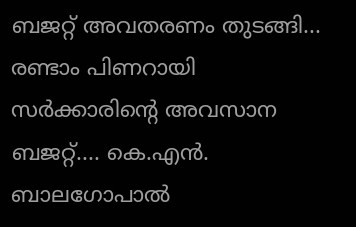ബജറ്റ് അവതരണം തുടങ്ങി... രണ്ടാം പിണറായി സർക്കാരിന്റെ അവസാന ബജറ്റ്.... കെ.എൻ. ബാലഗോപാൽ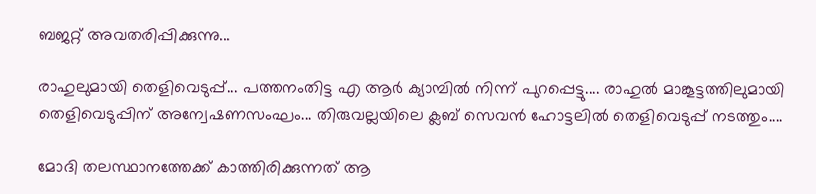ബജറ്റ് അവതരിപ്പിക്കുന്നു...

രാഹുലുമായി തെളിവെടുപ്പ്... പത്തനംതിട്ട എ ആർ ക്യാമ്പിൽ നിന്ന് പുറപ്പെട്ടു.... രാഹുൽ മാങ്കൂട്ടത്തിലുമായി തെളിവെടുപ്പിന് അന്വേഷണസംഘം... തിരുവല്ലയിലെ ക്ലബ് സെവൻ ഹോട്ടലിൽ തെളിവെടുപ്പ് നടത്തും....

മോദി തലസ്ഥാനത്തേക്ക് കാത്തിരിക്കുന്നത് ആ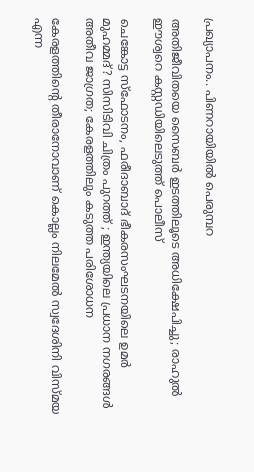പ്രഖ്യാപനം.. പിണറായിയിൽ പെരുമ്പറ

അതിജീവിതയെ സൈബർ ഇടത്തിലൂടെ അധിക്ഷേപിച്ചു; രാഹുൽ ഈശ്വറെ കസ്റ്റഡിയിലെടുത്ത് പൊലീസ്

ചെങ്കോട്ട സ്ഫോടനം, ഫരീദാബാദ് ഭീകരസംഘടനയിലെ ഉമർ മുഹമ്മദ്? സിസിടിവി ചിത്രം പുറത്ത് ; ഇന്ത്യയിലെ പ്രധാന നഗരങ്ങൾ അതീവ ജാഗ്രത; കേരളത്തിലും കടുത്ത പരിശോധന

കേരളത്തിന്റെ തീരാനോവാണ് കൊല്ലം നിലമേൽ സ്വദേശിനി വിസ്മയ എന്ന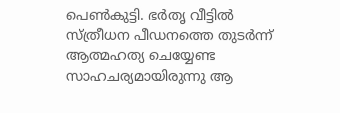പെൺകുട്ടി. ഭർതൃ വീട്ടിൽ സ്ത്രീധന പീഡനത്തെ തുടർന്ന് ആത്മഹത്യ ചെയ്യേണ്ട സാഹചര്യമായിരുന്നു ആ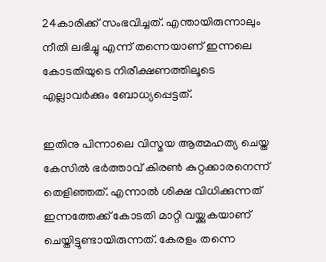24കാരിക്ക് സംഭവിച്ചത്. എന്തായിരുന്നാലും നീതി ലഭിച്ചു എന്ന് തന്നെയാണ് ഇന്നലെ കോടതിയുടെ നിരീക്ഷണത്തിലൂടെ എല്ലാവർക്കും ബോധ്യപ്പെട്ടത്.

ഇതിനു പിന്നാലെ വിസ്മയ ആത്മഹത്യ ചെയ്ത കേസിൽ ഭർത്താവ് കിരൺ കുറ്റക്കാരനെന്ന് തെളിഞ്ഞത്. എന്നാൽ ശിക്ഷ വിധിക്കുന്നത് ഇന്നത്തേക്ക് കോടതി മാറ്റി വയ്ക്കുകയാണ് ചെയ്തിട്ടുണ്ടായിരുന്നത്. കേരളം തന്നെ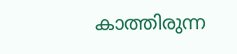കാത്തിരുന്ന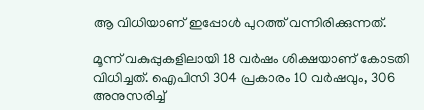ആ വിധിയാണ് ഇപ്പോൾ പുറത്ത് വന്നിരിക്കുന്നത്.

മൂന്ന് വകുപ്പുകളിലായി 18 വര്‍ഷം ശിക്ഷയാണ് കോടതി വിധിച്ചത്. ഐപിസി 304 പ്രകാരം 10 വര്‍ഷവും, 306 അനുസരിച്ച്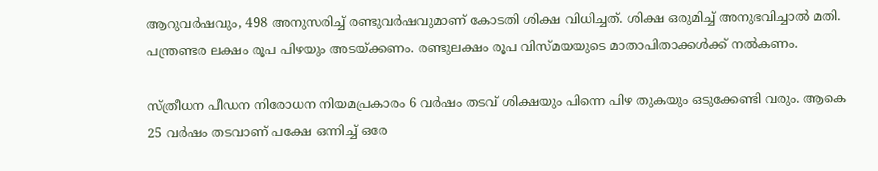ആറുവര്‍ഷവും, 498 അനുസരിച്ച് രണ്ടുവര്‍ഷവുമാണ് കോടതി ശിക്ഷ വിധിച്ചത്. ശിക്ഷ ഒരുമിച്ച് അനുഭവിച്ചാല്‍ മതി. പന്ത്രണ്ടര ലക്ഷം രൂപ പിഴയും അടയ്ക്കണം. രണ്ടുലക്ഷം രൂപ വിസ്‍മയയുടെ മാതാപിതാക്കള്‍ക്ക് നല്‍കണം.

സ്ത്രീധന പീഡന നിരോധന നിയമപ്രകാരം 6 വർഷം തടവ് ശിക്ഷയും പിന്നെ പിഴ തുകയും ഒടുക്കേണ്ടി വരും. ആകെ 25 വർഷം തടവാണ് പക്ഷേ ഒന്നിച്ച് ഒരേ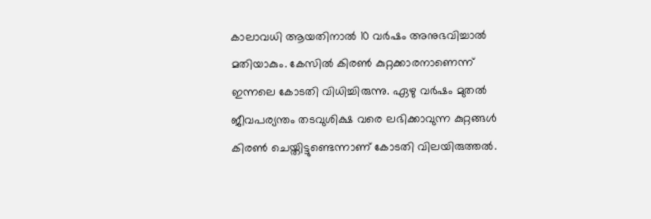കാലാവധി ആയതിനാൽ 10 വർഷം അനുഭവിച്ചാൽ മതിയാകും. കേസിൽ കിരൺ കുറ്റക്കാരനാണെന്ന് ഇന്നലെ കോടതി വിധിച്ചിരുന്നു. ഏഴു വർഷം മുതൽ ജീവപര്യന്തം തടവുശിക്ഷ വരെ ലഭിക്കാവുന്ന കുറ്റങ്ങൾ കിരൺ ചെയ്തിട്ടുണ്ടെന്നാണ് കോടതി വിലയിരുത്തൽ.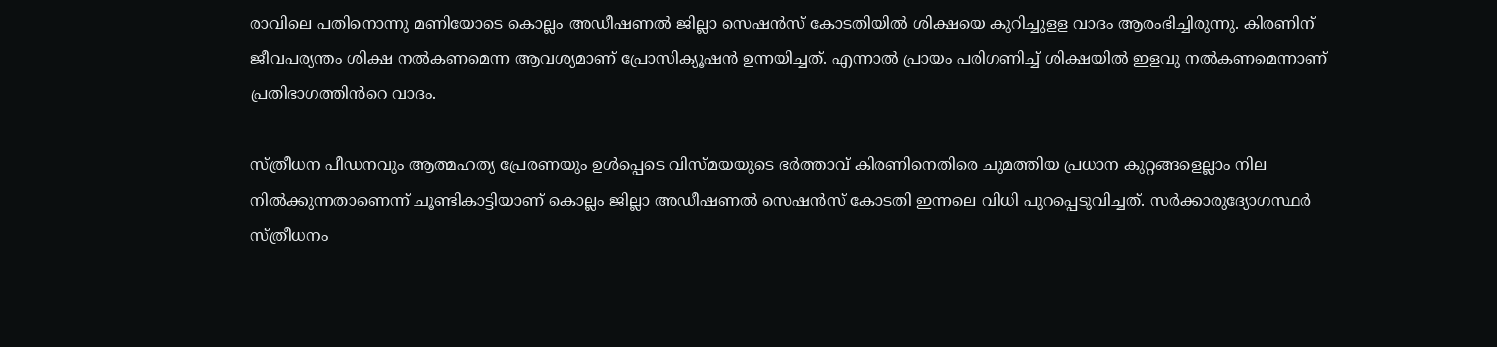രാവിലെ പതിനൊന്നു മണിയോടെ കൊല്ലം അഡീഷണൽ ജില്ലാ സെഷൻസ് കോടതിയിൽ ശിക്ഷയെ കുറിച്ചുളള വാദം ആരംഭിച്ചിരുന്നു. കിരണിന് ജീവപര്യന്തം ശിക്ഷ നൽകണമെന്ന ആവശ്യമാണ് പ്രോസിക്യൂഷൻ ഉന്നയിച്ചത്. എന്നാൽ പ്രായം പരിഗണിച്ച് ശിക്ഷയിൽ ഇളവു നൽകണമെന്നാണ് പ്രതിഭാഗത്തിൻറെ വാദം.

സ്ത്രീധന പീഡനവും ആത്മഹത്യ പ്രേരണയും ഉൾപ്പെടെ വിസ്മയയുടെ ഭർത്താവ് കിരണിനെതിരെ ചുമത്തിയ പ്രധാന കുറ്റങ്ങളെല്ലാം നില നിൽക്കുന്നതാണെന്ന് ചൂണ്ടികാട്ടിയാണ് കൊല്ലം ജില്ലാ അഡീഷണൽ സെഷൻസ് കോടതി ഇന്നലെ വിധി പുറപ്പെടുവിച്ചത്. സർക്കാരുദ്യോഗസ്ഥർ സ്ത്രീധനം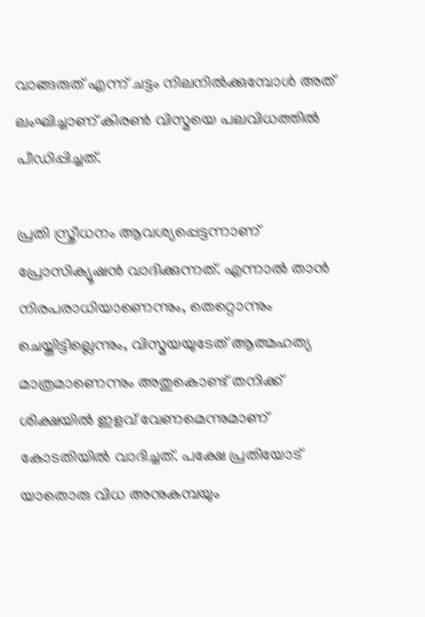വാങ്ങരുത് എന്ന് ചട്ടം നിലനിൽക്കുമ്പോൾ അത് ലംഘിച്ചാണ് കിരൺ വിസ്മയെ പലവിധത്തിൽ പീഡിപ്പിച്ചത്.

പ്രതി സ്ത്രീധനം ആവശ്യപ്പെട്ടന്നാണ് പ്രോസിക്യൂഷൻ വാദിക്കുന്നത്. എന്നാൽ താൻ നിരപരാധിയാണെന്നും, തെറ്റൊന്നും ചെയ്തിട്ടില്ലെന്നും, വിസ്മയയുടേത് ആത്മഹത്യ മാത്രമാണെന്നും അതുകൊണ്ട് തനിക്ക് ശിക്ഷയിൽ ഇളവ് വേണമെന്നുമാണ് കോടതിയിൽ വാദിച്ചത്. പക്ഷേ പ്രതിയോട് യാതൊരു വിധ അനുകമ്പയും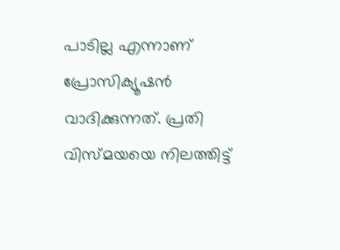പാടില്ല എന്നാണ് പ്രോസിക്യൂഷൻ വാദിക്കുന്നത്. പ്രതി വിസ്മയയെ നിലത്തിട്ട്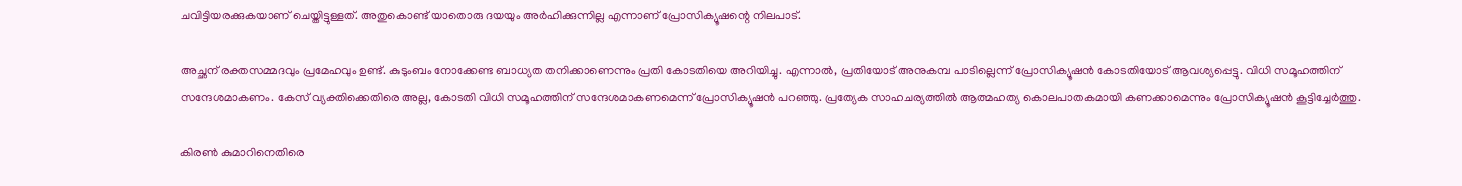ചവിട്ടിയരക്കുകയാണ് ചെയ്തിട്ടുള്ളത്. അതുകൊണ്ട് യാതൊരു ദയയും അർഹിക്കുന്നില്ല എന്നാണ് പ്രോസിക്യൂഷന്റെ നിലപാട്.

അച്ഛന് രക്തസമ്മദവും പ്രമേഹവും ഉണ്ട്. കുടുംബം നോക്കേണ്ട ബാധ്യത തനിക്കാണെന്നും പ്രതി കോടതിയെ അറിയിച്ചു. എന്നാൽ, പ്രതിയോട് അനുകമ്പ പാടില്ലെന്ന് പ്രോസിക്യൂഷൻ കോടതിയോട് ആവശ്യപ്പെട്ടു. വിധി സമൂഹത്തിന് സന്ദേശമാകണം. കേസ് വ്യക്തിക്കെതിരെ അല്ല, കോടതി വിധി സമൂഹത്തിന് സന്ദേശമാകണമെന്ന് പ്രോസിക്യൂഷൻ പറഞ്ഞു. പ്രത്യേക സാഹചര്യത്തിൽ ആത്മഹത്യ കൊലപാതകമായി കണക്കാമെന്നും പ്രോസിക്യൂഷൻ കൂട്ടിച്ചേർത്തു.

കിരൺ കുമാറിനെതിരെ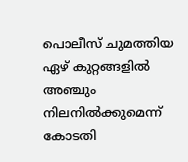പൊലീസ് ചുമത്തിയ ഏഴ് കുറ്റങ്ങളിൽ അഞ്ചും നിലനിൽക്കുമെന്ന് കോടതി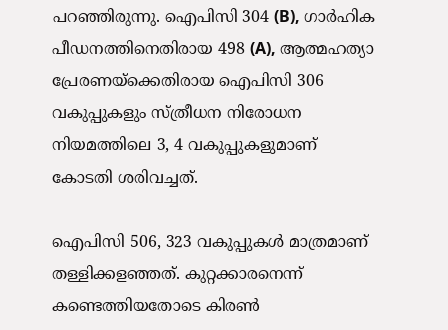പറഞ്ഞിരുന്നു. ഐപിസി 304 (B), ഗാർഹിക പീഡനത്തിനെതിരായ 498 (A), ആത്മഹത്യാ പ്രേരണയ്ക്കെതിരായ ഐപിസി 306 വകുപ്പുകളും സ്ത്രീധന നിരോധന നിയമത്തിലെ 3, 4 വകുപ്പുകളുമാണ് കോടതി ശരിവച്ചത്.

ഐപിസി 506, 323 വകുപ്പുകൾ മാത്രമാണ് തള്ളിക്കളഞ്ഞത്. കുറ്റക്കാരനെന്ന് കണ്ടെത്തിയതോടെ കിരൺ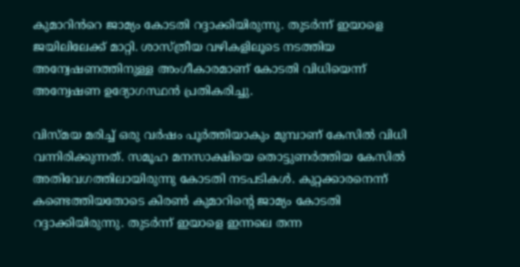കുമാറിൻറെ ജാമ്യം കോടതി റദ്ദാക്കിയിരുന്നു. തുടർന്ന് ഇയാളെ ജയിലിലേക്ക് മാറ്റി. ശാസ്ത്രീയ വഴികളിലൂടെ നടത്തിയ അന്വേഷണത്തിനുള്ള അംഗീകാരമാണ് കോടതി വിധിയെന്ന് അന്വേഷണ ഉദ്യോഗസ്ഥൻ പ്രതികരിച്ചു.

വിസ്മയ മരിച്ച് ഒരു വർഷം പൂർത്തിയാകും മുമ്പാണ് കേസിൽ വിധി വന്നിരിക്കുന്നത്. സമൂഹ മനസാക്ഷിയെ തൊട്ടുണർത്തിയ കേസിൽ അതിവേഗത്തിലായിരുന്നു കോടതി നടപടികൾ. കുറ്റക്കാരനെന്ന് കണ്ടെത്തിയതോടെ കിരൺ കുമാറിന്റെ ജാമ്യം കോടതി റദ്ദാക്കിയിരുന്നു. തുടർന്ന് ഇയാളെ ഇന്നലെ തന്ന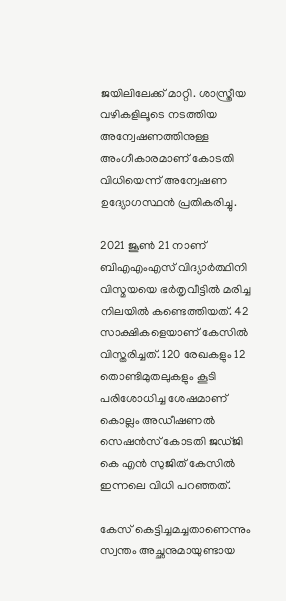ജയിലിലേക്ക് മാറ്റി. ശാസ്ത്രീയ വഴികളിലൂടെ നടത്തിയ അന്വേഷണത്തിനുള്ള അംഗീകാരമാണ് കോടതി വിധിയെന്ന് അന്വേഷണ ഉദ്യോഗസ്ഥൻ പ്രതികരിച്ചു.

2021 ജൂൺ 21 നാണ് ബിഎഎംഎസ് വിദ്യാർത്ഥിനി വിസ്മയയെ ഭർതൃവീട്ടിൽ മരിച്ച നിലയിൽ കണ്ടെത്തിയത്. 42 സാക്ഷികളെയാണ് കേസിൽ വിസ്തരിച്ചത്. 120 രേഖകളും 12 തൊണ്ടിമുതലുകളും കൂടി പരിശോധിച്ച ശേഷമാണ് കൊല്ലം അഡീഷണൽ സെഷൻസ് കോടതി ജഡ്ജി കെ എൻ സുജിത് കേസിൽ ഇന്നലെ വിധി പറഞ്ഞത്.

കേസ് കെട്ടിച്ചമച്ചതാണെന്നും സ്വന്തം അച്ഛനുമായുണ്ടായ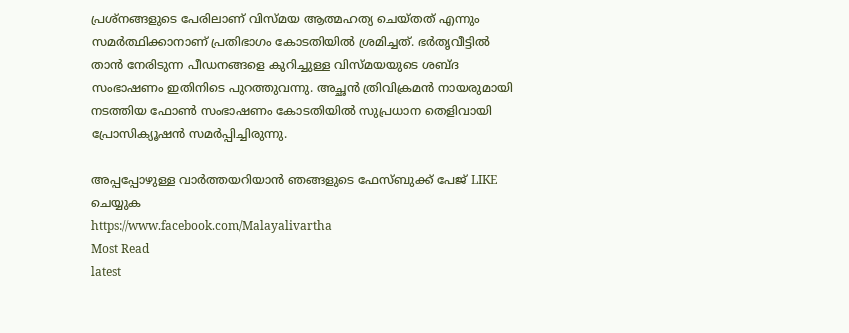പ്രശ്‌നങ്ങളുടെ പേരിലാണ് വിസ്മയ ആത്മഹത്യ ചെയ്തത് എന്നും സമർത്ഥിക്കാനാണ് പ്രതിഭാഗം കോടതിയിൽ ശ്രമിച്ചത്. ഭർതൃവീട്ടിൽ താൻ നേരിടുന്ന പീഡനങ്ങളെ കുറിച്ചുള്ള വിസ്മയയുടെ ശബ്ദ സംഭാഷണം ഇതിനിടെ പുറത്തുവന്നു. അച്ഛൻ ത്രിവിക്രമൻ നായരുമായി നടത്തിയ ഫോൺ സംഭാഷണം കോടതിയിൽ സുപ്രധാന തെളിവായി പ്രോസിക്യൂഷൻ സമർപ്പിച്ചിരുന്നു.

അപ്പപ്പോഴുള്ള വാര്‍ത്തയറിയാന്‍ ഞങ്ങളുടെ ഫേസ്‌ബുക്ക്‌ പേജ് LIKE ചെയ്യുക
https://www.facebook.com/Malayalivartha
Most Read
latest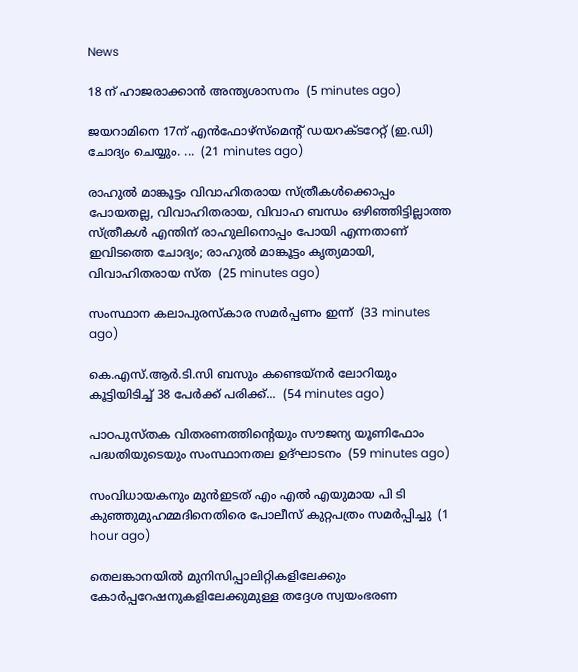News

18 ന് ഹാജരാക്കാൻ അന്ത്യശാസനം  (5 minutes ago)

ജയറാമിനെ 17ന് എൻഫോഴ്സ്‌മെന്റ് ഡയറക്‌ടറേറ്റ് (ഇ.ഡി) ചോദ്യം ചെയ്യും. ...  (21 minutes ago)

രാഹുൽ മാങ്കൂട്ടം വിവാഹിതരായ സ്ത്രീകൾക്കൊപ്പം പോയതല്ല, വിവാഹിതരായ, വിവാഹ ബന്ധം ഒഴിഞ്ഞിട്ടില്ലാത്ത സ്ത്രീകൾ എന്തിന് രാഹുലിനൊപ്പം പോയി എന്നതാണ് ഇവിടത്തെ ചോദ്യം; രാഹുൽ മാങ്കൂട്ടം കൃത്യമായി, വിവാഹിതരായ സ്ത  (25 minutes ago)

സംസ്ഥാന കലാപുരസ്കാര സമർപ്പണം ഇന്ന്  (33 minutes ago)

കെ.എസ്.ആർ.ടി.സി ബസും കണ്ടെയ്നർ ലോറിയും കൂട്ടിയിടിച്ച് 38 പേർക്ക് പരിക്ക്...  (54 minutes ago)

പാഠപുസ്തക വിതരണത്തിന്റെയും സൗജന്യ യൂണിഫോം പദ്ധതിയുടെയും സംസ്ഥാനതല ഉദ്ഘാടനം  (59 minutes ago)

സംവിധായകനും മുൻഇടത് എം എൽ എയുമായ പി ടി കുഞ്ഞുമുഹമ്മദിനെതിരെ പോലീസ് കുറ്റപത്രം സമർപ്പിച്ചു  (1 hour ago)

തെലങ്കാനയിൽ മുനിസിപ്പാലിറ്റികളിലേക്കും കോർപ്പറേഷനുകളിലേക്കുമുള്ള തദ്ദേശ സ്വയംഭരണ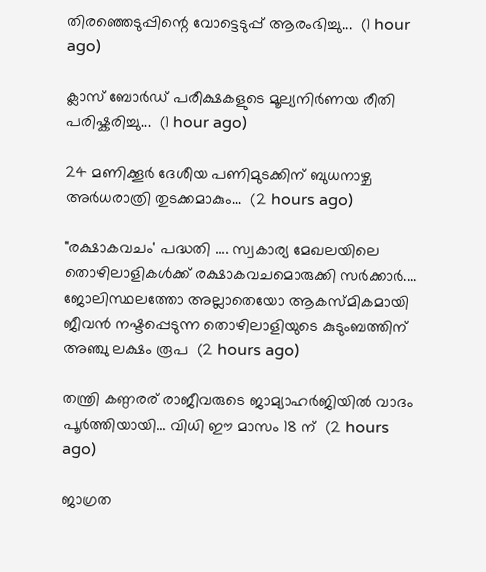തിരഞ്ഞെടുപ്പിന്റെ വോട്ടെടുപ്പ് ആരംഭിച്ചു...  (1 hour ago)

ക്ലാസ് ബോർഡ് പരീക്ഷകളുടെ മൂല്യനിർണയ രീതി പരിഷ്കരിച്ചു...  (1 hour ago)

24 മണിക്കൂർ ദേശീയ പണിമുടക്കിന് ബുധനാഴ്ച അർധരാത്രി തുടക്കമാകും...  (2 hours ago)

"രക്ഷാകവചം' പദ്ധതി .... സ്വകാര്യ മേഖലയിലെ തൊഴിലാളികൾക്ക്‌ രക്ഷാകവചമൊരുക്കി സർക്കാർ.... ജോലിസ്ഥലത്തോ അല്ലാതെയോ ആകസ്‌മികമായി ജീവൻ നഷ്ടപ്പെടുന്ന തൊഴിലാളിയുടെ കുടുംബത്തിന് അഞ്ചു ലക്ഷം രൂപ  (2 hours ago)

തന്ത്രി കണ്ഠരര് രാജീവരുടെ ജാമ്യാഹര്‍ജിയില്‍ വാദം പൂര്‍ത്തിയായി... വിധി ഈ മാസം 18 ന്  (2 hours ago)

ജാഗ്രത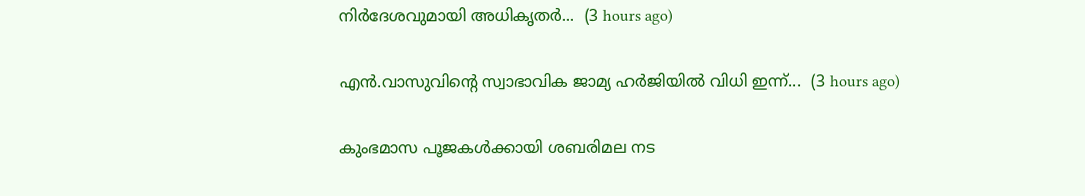നിർദേശവുമായി അധികൃതർ...  (3 hours ago)

എൻ.വാസുവിന്റെ സ്വാഭാവിക ജാമ്യ ഹർജിയിൽ വിധി ഇന്ന്...  (3 hours ago)

കുംഭമാസ പൂജകള്‍ക്കായി ശബരിമല നട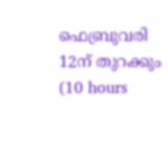ഫെബ്രുവരി 12ന് തുറക്കും  (10 hours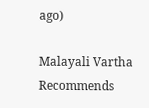ago)

Malayali Vartha Recommends